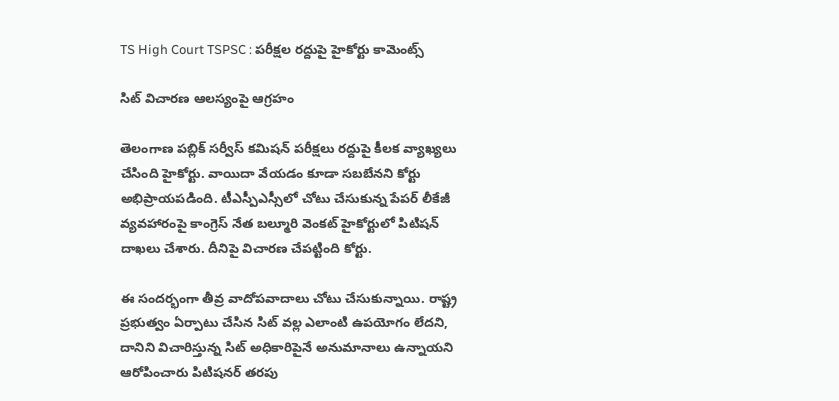TS High Court TSPSC : ప‌రీక్ష‌ల ర‌ద్దుపై హైకోర్టు కామెంట్స్

సిట్ విచార‌ణ ఆల‌స్యంపై ఆగ్ర‌హం

తెలంగాణ ప‌బ్లిక్ స‌ర్వీస్ క‌మిష‌న్ ప‌రీక్ష‌లు ర‌ద్దుపై కీల‌క వ్యాఖ్య‌లు చేసింది హైకోర్టు. వాయిదా వేయ‌డం కూడా స‌బ‌బేన‌ని కోర్టు అభిప్రాయ‌ప‌డింది. టీఎస్పీఎస్సీలో చోటు చేసుకున్న పేప‌ర్ లీకేజీ వ్య‌వ‌హారంపై కాంగ్రెస్ నేత బ‌ల్మూరి వెంక‌ట్ హైకోర్టులో పిటిష‌న్ దాఖ‌లు చేశారు. దీనిపై విచార‌ణ చేప‌ట్టింది కోర్టు.

ఈ సంద‌ర్భంగా తీవ్ర వాదోప‌వాదాలు చోటు చేసుకున్నాయి. రాష్ట్ర ప్ర‌భుత్వం ఏర్పాటు చేసిన సిట్ వ‌ల్ల ఎలాంటి ఉప‌యోగం లేద‌ని, దానిని విచారిస్తున్న సిట్ అధికారిపైనే అనుమానాలు ఉన్నాయ‌ని ఆరోపించారు పిటిష‌నర్ త‌ర‌పు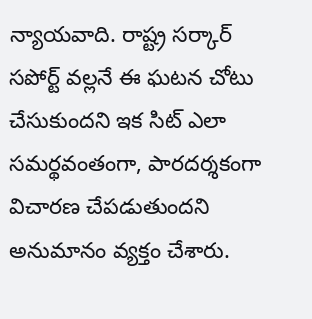న్యాయ‌వాది. రాష్ట్ర స‌ర్కార్ స‌పోర్ట్ వ‌ల్ల‌నే ఈ ఘ‌ట‌న చోటు చేసుకుంద‌ని ఇక సిట్ ఎలా స‌మ‌ర్థ‌వంతంగా, పార‌ద‌ర్శ‌కంగా విచార‌ణ చేప‌డుతుంద‌ని అనుమానం వ్య‌క్తం చేశారు.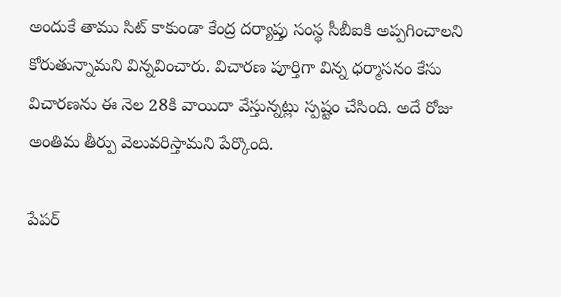అందుకే తాము సిట్ కాకుండా కేంద్ర ద‌ర్యాప్తు సంస్థ సీబీఐకి అప్ప‌గించాల‌ని కోరుతున్నామ‌ని విన్న‌వించారు. విచార‌ణ పూర్తిగా విన్న ధ‌ర్మాస‌నం కేసు విచార‌ణ‌ను ఈ నెల 28కి వాయిదా వేస్తున్న‌ట్లు స్ప‌ష్టం చేసింది. అదే రోజు అంతిమ తీర్పు వెలువ‌రిస్తామ‌ని పేర్కొంది.

పేప‌ర్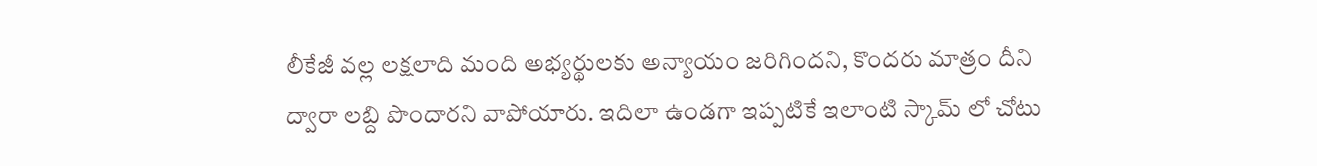లీకేజీ వ‌ల్ల ల‌క్ష‌లాది మంది అభ్య‌ర్థుల‌కు అన్యాయం జ‌రిగింద‌ని, కొంద‌రు మాత్రం దీని ద్వారా ల‌బ్ది పొందార‌ని వాపోయారు. ఇదిలా ఉండ‌గా ఇప్ప‌టికే ఇలాంటి స్కామ్ లో చోటు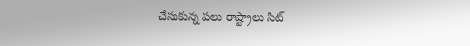చేసుకున్న ప‌లు రాష్ట్రాలు సిట్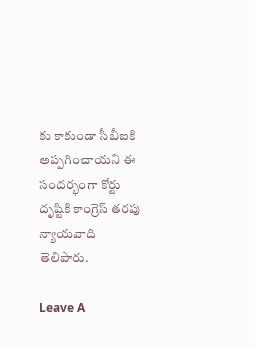కు కాకుండా సీబీఐకి అప్ప‌గించాయ‌ని ఈ సంద‌ర్భంగా కోర్టు దృష్టికి కాంగ్రెస్ త‌ర‌పు న్యాయ‌వాది తెలిపారు.

Leave A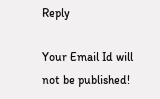Reply

Your Email Id will not be published!